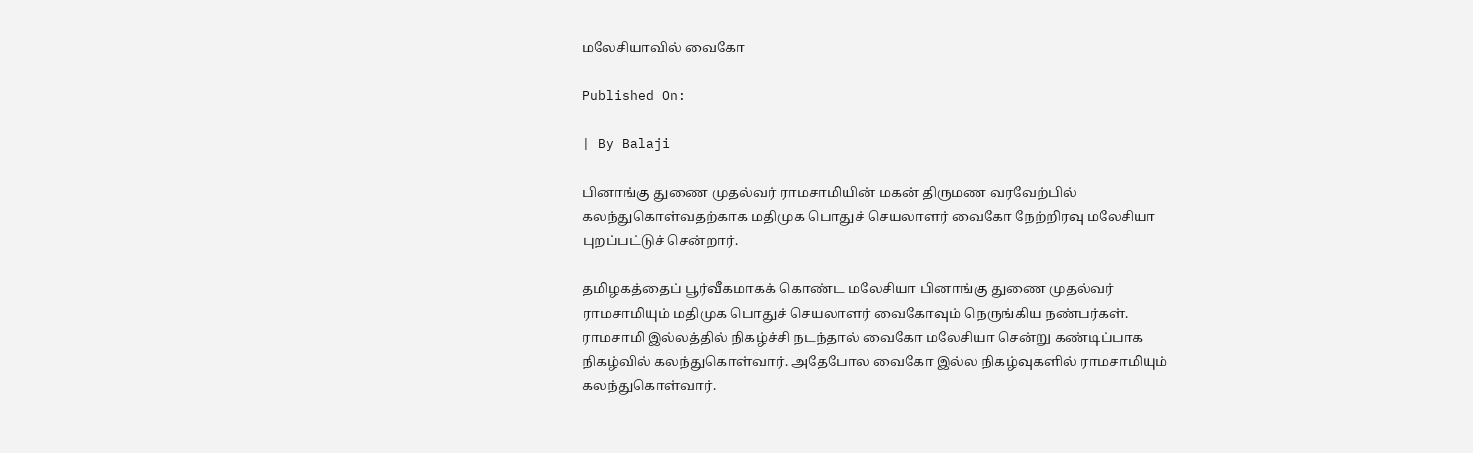மலேசியாவில் வைகோ

Published On:

| By Balaji

பினாங்கு துணை முதல்வர் ராமசாமியின் மகன் திருமண வரவேற்பில் கலந்துகொள்வதற்காக மதிமுக பொதுச் செயலாளர் வைகோ நேற்றிரவு மலேசியா புறப்பட்டுச் சென்றார்.

தமிழகத்தைப் பூர்வீகமாகக் கொண்ட மலேசியா பினாங்கு துணை முதல்வர் ராமசாமியும் மதிமுக பொதுச் செயலாளர் வைகோவும் நெருங்கிய நண்பர்கள். ராமசாமி இல்லத்தில் நிகழ்ச்சி நடந்தால் வைகோ மலேசியா சென்று கண்டிப்பாக நிகழ்வில் கலந்துகொள்வார். அதேபோல வைகோ இல்ல நிகழ்வுகளில் ராமசாமியும் கலந்துகொள்வார்.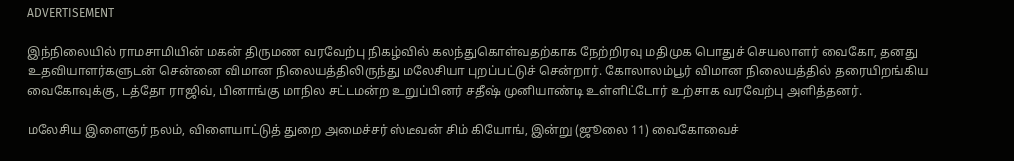ADVERTISEMENT

இந்நிலையில் ராமசாமியின் மகன் திருமண வரவேற்பு நிகழ்வில் கலந்துகொள்வதற்காக நேற்றிரவு மதிமுக பொதுச் செயலாளர் வைகோ, தனது உதவியாளர்களுடன் சென்னை விமான நிலையத்திலிருந்து மலேசியா புறப்பட்டுச் சென்றார். கோலாலம்பூர் விமான நிலையத்தில் தரையிறங்கிய வைகோவுக்கு, டத்தோ ராஜிவ், பினாங்கு மாநில சட்டமன்ற உறுப்பினர் சதீஷ் முனியாண்டி உள்ளிட்டோர் உற்சாக வரவேற்பு அளித்தனர்.

மலேசிய இளைஞர் நலம், விளையாட்டுத் துறை அமைச்சர் ஸ்டீவன் சிம் கியோங், இன்று (ஜூலை 11) வைகோவைச்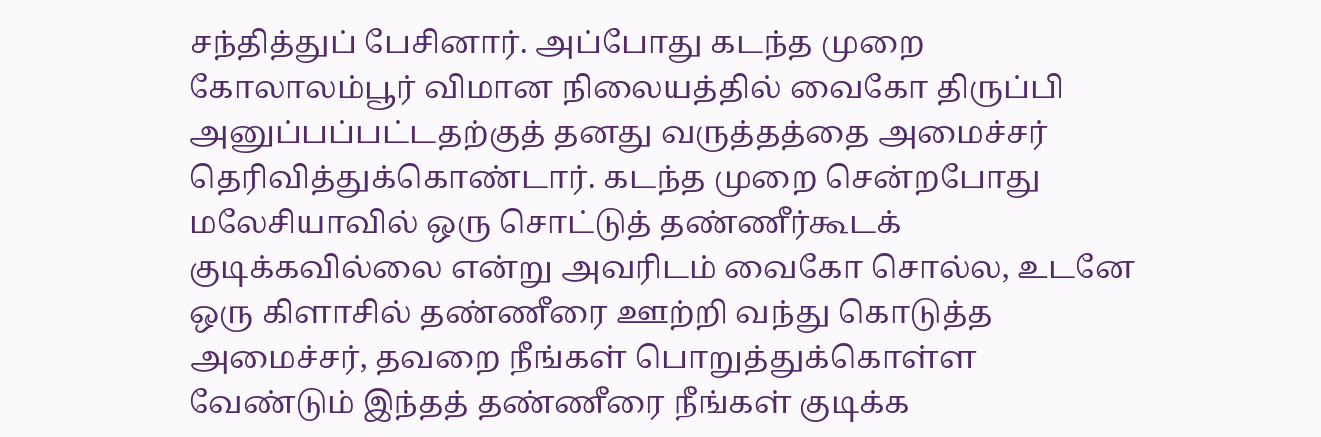சந்தித்துப் பேசினார். அப்போது கடந்த முறை கோலாலம்பூர் விமான நிலையத்தில் வைகோ திருப்பி அனுப்பப்பட்டதற்குத் தனது வருத்தத்தை அமைச்சர் தெரிவித்துக்கொண்டார். கடந்த முறை சென்றபோது மலேசியாவில் ஒரு சொட்டுத் தண்ணீர்கூடக் குடிக்கவில்லை என்று அவரிடம் வைகோ சொல்ல, உடனே ஒரு கிளாசில் தண்ணீரை ஊற்றி வந்து கொடுத்த அமைச்சர், தவறை நீங்கள் பொறுத்துக்கொள்ள வேண்டும் இந்தத் தண்ணீரை நீங்கள் குடிக்க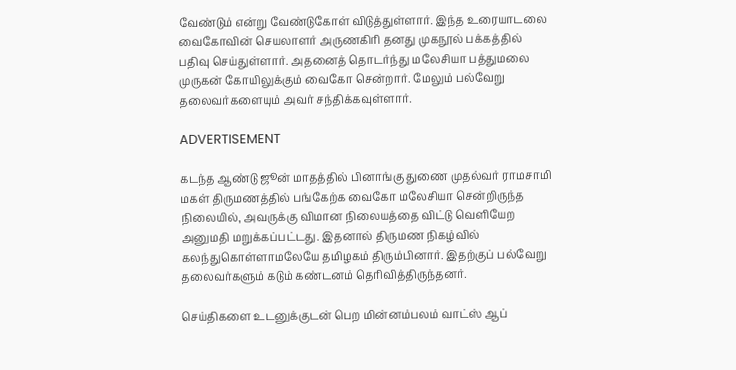வேண்டும் என்று வேண்டுகோள் விடுத்துள்ளார். இந்த உரையாடலை வைகோவின் செயலாளர் அருணகிரி தனது முகநூல் பக்கத்தில் பதிவு செய்துள்ளார். அதனைத் தொடர்ந்து மலேசியா பத்துமலை முருகன் கோயிலுக்கும் வைகோ சென்றார். மேலும் பல்வேறு தலைவர்களையும் அவர் சந்திக்கவுள்ளார்.

ADVERTISEMENT

கடந்த ஆண்டு ஜூன் மாதத்தில் பினாங்கு துணை முதல்வர் ராமசாமி மகள் திருமணத்தில் பங்கேற்க வைகோ மலேசியா சென்றிருந்த நிலையில், அவருக்கு விமான நிலையத்தை விட்டு வெளியேற அனுமதி மறுக்கப்பட்டது. இதனால் திருமண நிகழ்வில் கலந்துகொள்ளாமலேயே தமிழகம் திரும்பினார். இதற்குப் பல்வேறு தலைவர்களும் கடும் கண்டனம் தெரிவித்திருந்தனர்.

செய்திகளை உடனுக்குடன் பெற மின்னம்பலம் வாட்ஸ் ஆப்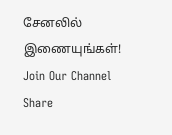சேனலில் இணையுங்கள்!
Join Our Channel
Share